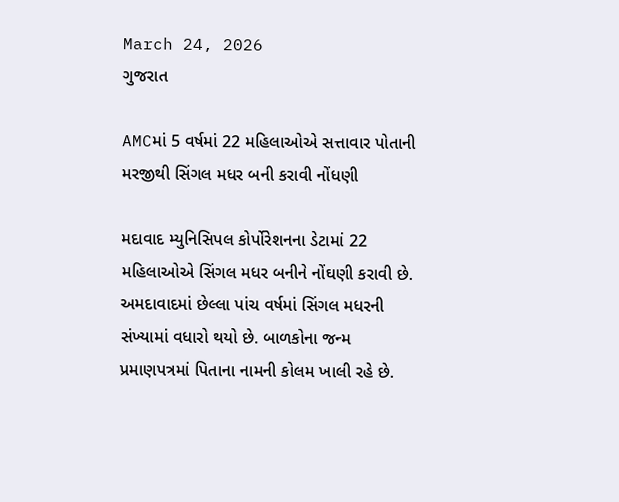March 24, 2026
ગુજરાત

AMCમાં 5 વર્ષમાં 22 મહિલાઓએ સત્તાવાર પોતાની મરજીથી સિંગલ મધર બની કરાવી નોંધણી

મદાવાદ મ્યુનિસિપલ કોર્પોરેશનના ડેટામાં 22 મહિલાઓએ સિંગલ મધર બનીને નોંઘણી કરાવી છે. અમદાવાદમાં છેલ્લા પાંચ વર્ષમાં સિંગલ મધરની સંખ્યામાં વધારો થયો છે. બાળકોના જન્મ પ્રમાણપત્રમાં પિતાના નામની કોલમ ખાલી રહે છે.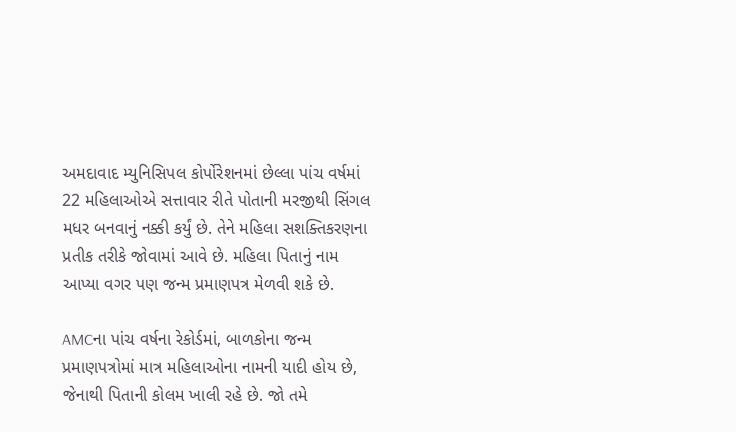અમદાવાદ મ્યુનિસિપલ કોર્પોરેશનમાં છેલ્લા પાંચ વર્ષમાં 22 મહિલાઓએ સત્તાવાર રીતે પોતાની મરજીથી સિંગલ મધર બનવાનું નક્કી કર્યું છે. તેને મહિલા સશક્તિકરણના પ્રતીક તરીકે જોવામાં આવે છે. મહિલા પિતાનું નામ આપ્યા વગર પણ જન્મ પ્રમાણપત્ર મેળવી શકે છે.

AMCના પાંચ વર્ષના રેકોર્ડમાં, બાળકોના જન્મ પ્રમાણપત્રોમાં માત્ર મહિલાઓના નામની યાદી હોય છે, જેનાથી પિતાની કોલમ ખાલી રહે છે. જો તમે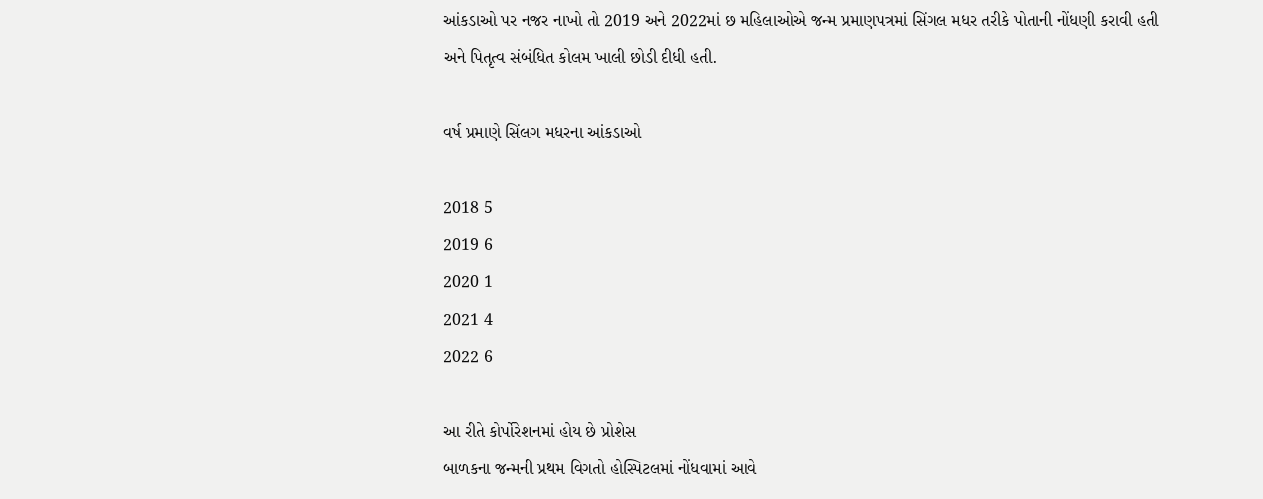આંકડાઓ પર નજર નાખો તો 2019 અને 2022માં છ મહિલાઓએ જન્મ પ્રમાણપત્રમાં સિંગલ મધર તરીકે પોતાની નોંધણી કરાવી હતી અને પિતૃત્વ સંબંધિત કોલમ ખાલી છોડી દીધી હતી.

વર્ષ પ્રમાણે સિંલગ મધરના આંકડાઓ

2018 5
2019 6
2020 1
2021 4
2022 6

આ રીતે કોર્પોરેશનમાં હોય છે પ્રોશેસ
બાળકના જન્મની પ્રથમ વિગતો હોસ્પિટલમાં નોંધવામાં આવે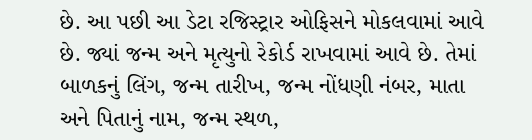છે. આ પછી આ ડેટા રજિસ્ટ્રાર ઓફિસને મોકલવામાં આવે છે. જ્યાં જન્મ અને મૃત્યુનો રેકોર્ડ રાખવામાં આવે છે. તેમાં બાળકનું લિંગ, જન્મ તારીખ, જન્મ નોંધણી નંબર, માતા અને પિતાનું નામ, જન્મ સ્થળ,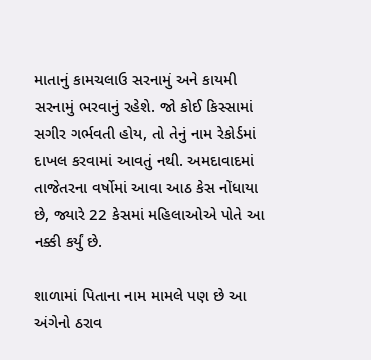માતાનું કામચલાઉ સરનામું અને કાયમી સરનામું ભરવાનું રહેશે. જો કોઈ કિસ્સામાં સગીર ગર્ભવતી હોય, તો તેનું નામ રેકોર્ડમાં દાખલ કરવામાં આવતું નથી. અમદાવાદમાં તાજેતરના વર્ષોમાં આવા આઠ કેસ નોંધાયા છે, જ્યારે 22 કેસમાં મહિલાઓએ પોતે આ નક્કી કર્યું છે.

શાળામાં પિતાના નામ મામલે પણ છે આ અંગેનો ઠરાવ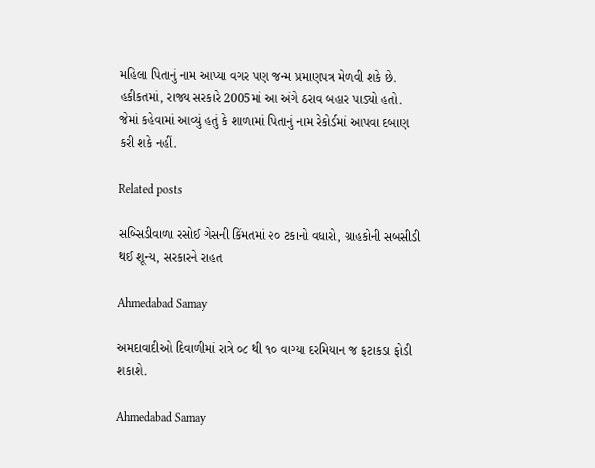મહિલા પિતાનું નામ આપ્યા વગર પણ જન્મ પ્રમાણપત્ર મેળવી શકે છે. હકીકતમાં, રાજ્ય સરકારે 2005માં આ અંગે ઠરાવ બહાર પાડ્યો હતો. જેમાં કહેવામાં આવ્યું હતું કે શાળામાં પિતાનું નામ રેકોર્ડમાં આપવા દબાણ કરી શકે નહીં.

Related posts

સબ્સિડીવાળા રસોઈ ગેસની કિંમતમાં ૨૦ ટકાનો વધારો, ગ્રાહકોની સબસીડી થઈ શૂન્ય, સરકારને રાહત

Ahmedabad Samay

અમદાવાદીઓ દિવાળીમાં રાત્રે ૦૮ થી ૧૦ વાગ્યા દરમિયાન જ ફટાકડા ફોડી શકાશે.

Ahmedabad Samay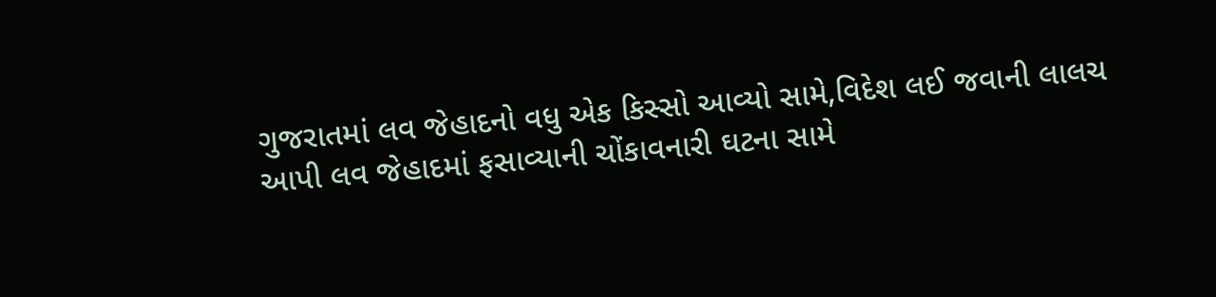ગુજરાતમાં લવ જેહાદનો વધુ એક કિસ્સો આવ્યો સામે,વિદેશ લઈ જવાની લાલચ આપી લવ જેહાદમાં ફસાવ્યાની ચોંકાવનારી ઘટના સામે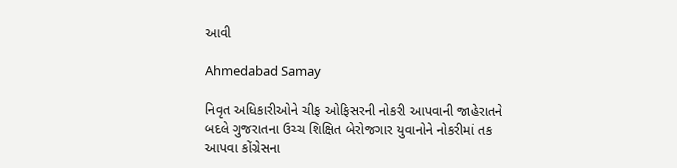આવી

Ahmedabad Samay

નિવૃત અધિકારીઓને ચીફ ઓફિસરની નોકરી આપવાની જાહેરાતને બદલે ગુજરાતના ઉચ્‍ચ શિક્ષિત બેરોજગાર યુવાનોને નોકરીમાં તક આપવા કોંગ્રેસના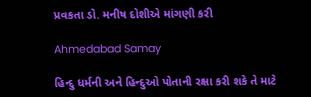પ્રવકતા ડો. મનીષ દોશીએ માંગણી કરી

Ahmedabad Samay

હિન્દુ ધર્મની અને હિન્દુઓ પોતાની રક્ષા કરી શકે તે માટે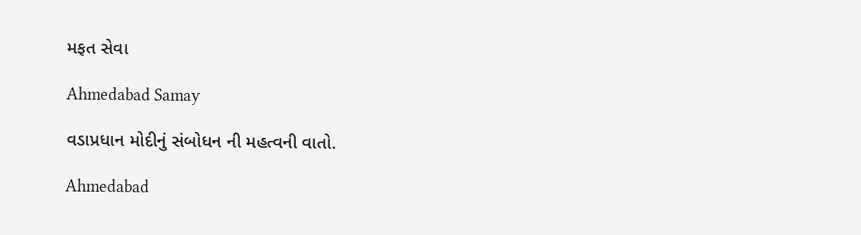મફત સેવા

Ahmedabad Samay

વડાપ્રધાન મોદીનું સંબોધન ની મહત્વની વાતો.

Ahmedabad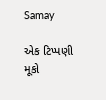Samay

એક ટિપ્પણી મૂકો